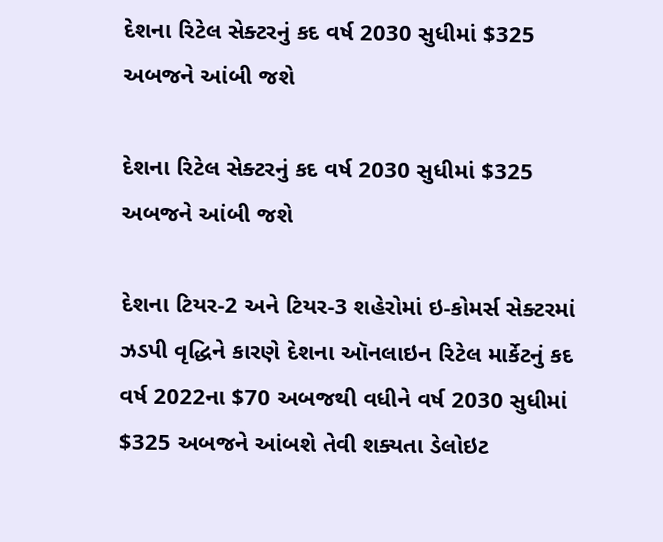દેશના રિટેલ સેક્ટરનું કદ વર્ષ 2030 સુધીમાં $325 અબજને આંબી જશે

દેશના રિટેલ સેક્ટરનું કદ વર્ષ 2030 સુધીમાં $325 અબજને આંબી જશે

દેશના ટિયર-2 અને ટિયર-3 શહેરોમાં ઇ-કોમર્સ સેક્ટરમાં ઝડપી વૃદ્ધિને કારણે દેશના ઑનલાઇન રિટેલ માર્કેટનું કદ વર્ષ 2022ના $70 અબજથી વધીને વર્ષ 2030 સુધીમાં $325 અબજને આંબશે તેવી શક્યતા ડેલોઇટ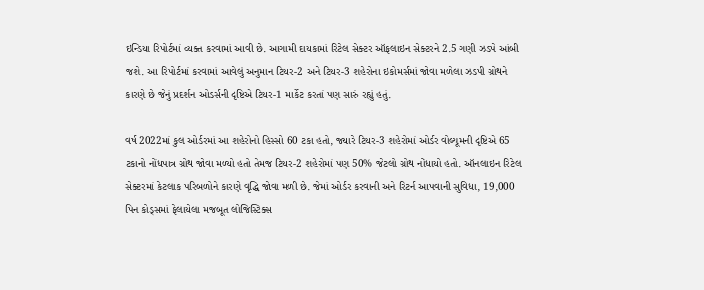ઇન્ડિયા રિપોર્ટમાં વ્યક્ત કરવામાં આવી છે. આગામી દાયકામાં રિટેલ સેક્ટર ઑફલાઇન સેક્ટરને 2.5 ગણી ઝડપે આંબી જશે. આ રિપોર્ટમાં કરવામાં આવેલું અનુમાન ટિયર-2 અને ટિયર-3 શહેરોના ઇકોમર્સમાં જોવા મળેલા ઝડપી ગ્રોથને કારણે છે જેનું પ્રદર્શન ઓડર્સની દૃષ્ટિએ ટિયર-1 માર્કેટ કરતાં પણ સારું રહ્યું હતું.

વર્ષ 2022માં કુલ ઓર્ડરમાં આ શહેરોનો હિસ્સો 60 ટકા હતો, જ્યારે ટિયર-3 શહેરોમાં ઓર્ડર વોલ્યૂમની દૃષ્ટિએ 65 ટકાનો નોંધપાત્ર ગ્રોથ જોવા મળ્યો હતો તેમજ ટિયર-2 શહેરોમાં પણ 50% જેટલો ગ્રોથ નોંધાયો હતો. ઑનલાઇન રિટેલ સેક્ટરમાં કેટલાક પરિબળોને કારણે વૃદ્ધિ જોવા મળી છે. જેમાં ઓર્ડર કરવાની અને રિટર્ન આપવાની સુવિધા, 19,000 પિન કોડ્સમાં ફેલાયેલા મજબૂત લોજિસ્ટિક્સ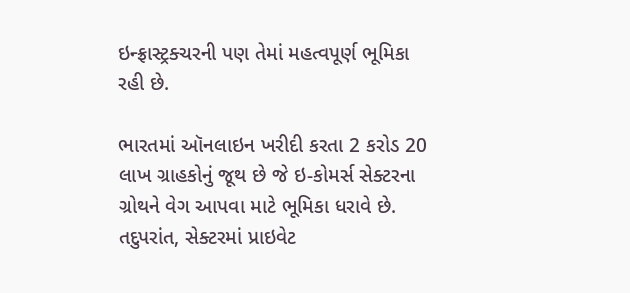ઇન્ફ્રાસ્ટ્રક્ચરની પણ તેમાં મહત્વપૂર્ણ ભૂમિકા રહી છે.

ભારતમાં ઑનલાઇન ખરીદી કરતા 2 કરોડ 20 લાખ ગ્રાહકોનું જૂથ છે જે ઇ-કોમર્સ સેક્ટરના ગ્રોથને વેગ આપવા માટે ભૂમિકા ધરાવે છે. તદુપરાંત, સેક્ટરમાં પ્રાઇવેટ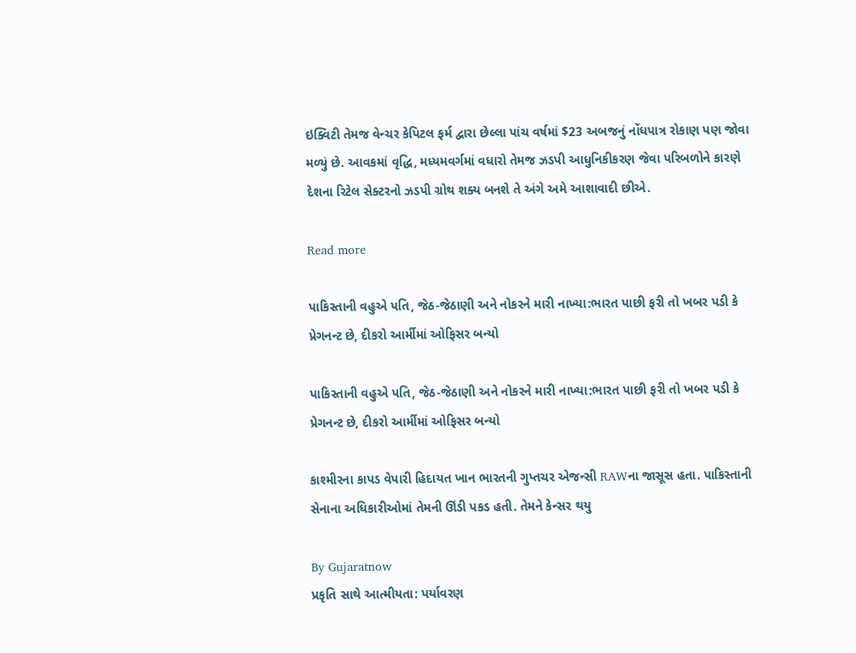ઇક્વિટી તેમજ વેન્ચર કેપિટલ ફર્મ દ્વારા છેલ્લા પાંચ વર્ષમાં $23 અબજનું નોંધપાત્ર રોકાણ પણ જોવા મળ્યું છે. આવકમાં વૃદ્ધિ, મધ્યમવર્ગમાં વધારો તેમજ ઝડપી આધુનિકીકરણ જેવા પરિબળોને કારણે દેશના રિટેલ સેક્ટરનો ઝડપી ગ્રોથ શક્ય બનશે તે અંગે અમે આશાવાદી છીએ.

Read more

પાકિસ્તાની વહુએ પતિ, જેઠ-જેઠાણી અને નોકરને મારી નાખ્યા:ભારત પાછી ફરી તો ખબર પડી કે પ્રેગનન્ટ છે, દીકરો આર્મીમાં ઓફિસર બન્યો

પાકિસ્તાની વહુએ પતિ, જેઠ-જેઠાણી અને નોકરને મારી નાખ્યા:ભારત પાછી ફરી તો ખબર પડી કે પ્રેગનન્ટ છે, દીકરો આર્મીમાં ઓફિસર બન્યો

કાશ્મીરના કાપડ વેપારી હિદાયત ખાન ભારતની ગુપ્તચર એજન્સી RAWના જાસૂસ હતા. પાકિસ્તાની સેનાના અધિકારીઓમાં તેમની ઊંડી પકડ હતી. તેમને કેન્સર થયુ

By Gujaratnow
પ્રકૃતિ સાથે આત્મીયતા: પર્યાવરણ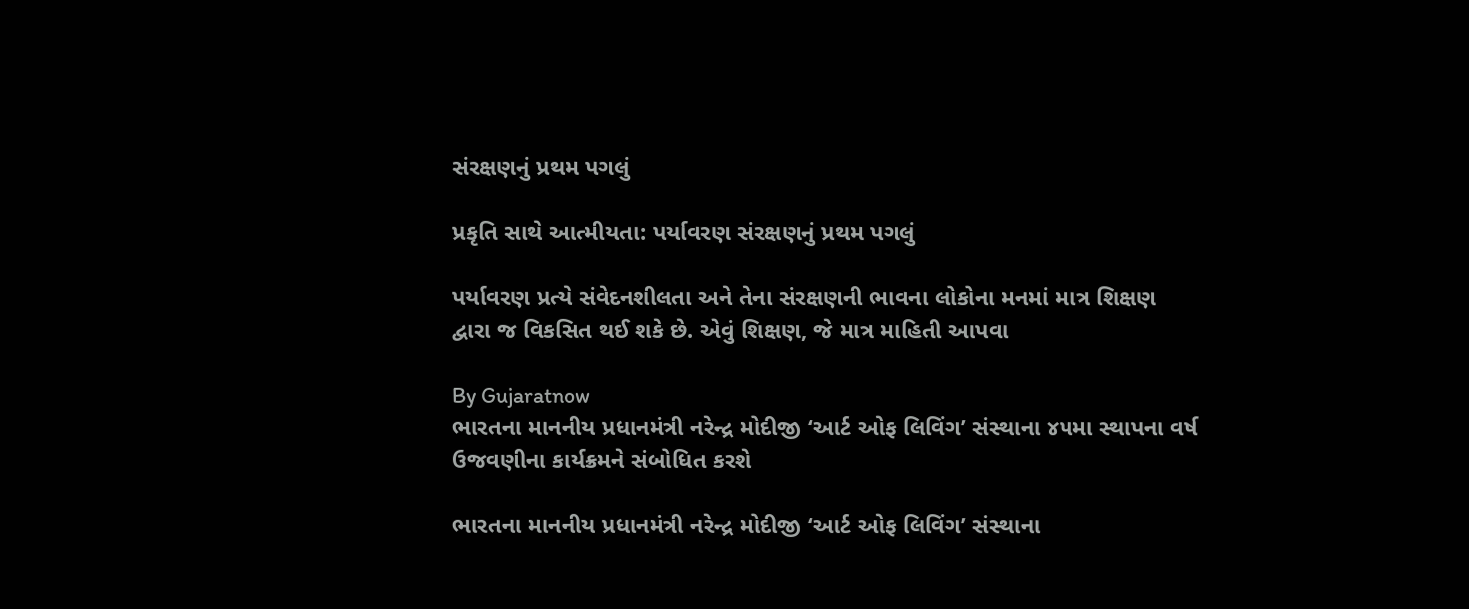સંરક્ષણનું પ્રથમ પગલું

પ્રકૃતિ સાથે આત્મીયતા: પર્યાવરણ સંરક્ષણનું પ્રથમ પગલું

પર્યાવરણ પ્રત્યે સંવેદનશીલતા અને તેના સંરક્ષણની ભાવના લોકોના મનમાં માત્ર શિક્ષણ દ્વારા જ વિકસિત થઈ શકે છે. એવું શિક્ષણ, જે માત્ર માહિતી આપવા

By Gujaratnow
ભારતના માનનીય પ્રધાનમંત્રી નરેન્દ્ર મોદીજી ‘આર્ટ ઓફ લિવિંગ’ સંસ્થાના ૪૫મા સ્થાપના વર્ષ ઉજવણીના કાર્યક્રમને સંબોધિત કરશે

ભારતના માનનીય પ્રધાનમંત્રી નરેન્દ્ર મોદીજી ‘આર્ટ ઓફ લિવિંગ’ સંસ્થાના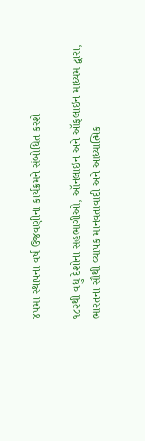૪૫મા સ્થાપના વર્ષ ઉજવણીના કાર્યક્રમને સંબોધિત કરશે

૧૮૨થી વધુ દેશોના સહભાગીઓ, ઑનલાઇન અને ઑફલાઇન માધ્યમ દ્વારા, ભારતના સૌથી વ્યાપક માનવતાવાદી અને આધ્યાત્મિક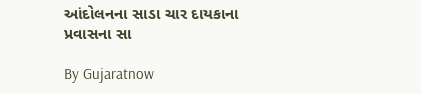આંદોલનના સાડા ચાર દાયકાના પ્રવાસના સા

By Gujaratnow